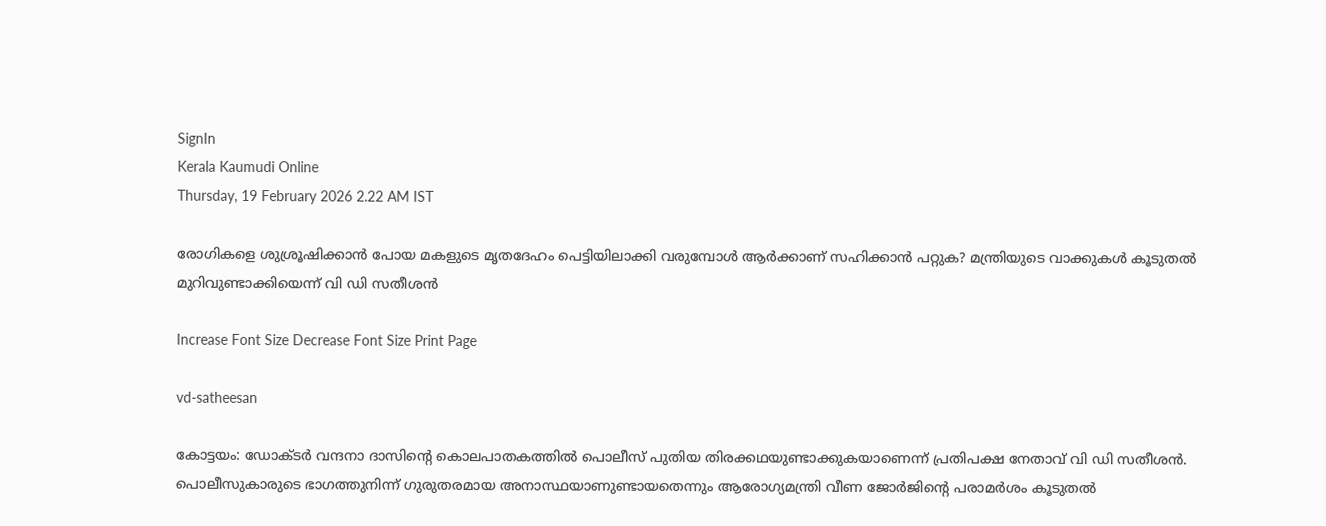SignIn
Kerala Kaumudi Online
Thursday, 19 February 2026 2.22 AM IST

രോഗികളെ ശുശ്രൂഷിക്കാൻ പോയ മകളുടെ മൃതദേഹം പെട്ടിയിലാക്കി വരുമ്പോൾ ആ‌ർക്കാണ് സഹിക്കാൻ പറ്റുക? മന്ത്രിയുടെ വാക്കുകൾ കൂടുതൽ മുറിവുണ്ടാക്കിയെന്ന് വി ഡി സതീശൻ

Increase Font Size Decrease Font Size Print Page

vd-satheesan

കോട്ടയം: ഡോക്ടർ വന്ദനാ ദാസിന്റെ കൊലപാതകത്തിൽ പൊലീസ് പുതിയ തിരക്കഥയുണ്ടാക്കുകയാണെന്ന് പ്രതിപക്ഷ നേതാവ് വി ഡി സതീശൻ. പൊലീസുകാരുടെ ഭാഗത്തുനിന്ന് ഗുരുതരമായ അനാസ്ഥയാണുണ്ടായതെന്നും ആരോഗ്യമന്ത്രി വീണ ജോർജിന്റെ പരാമർശം കൂടുതൽ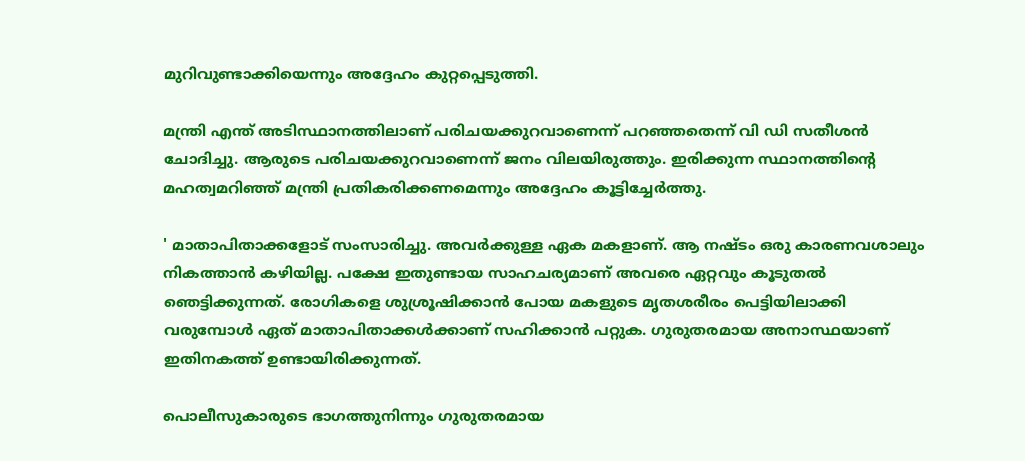മുറിവുണ്ടാക്കിയെന്നും അദ്ദേഹം കുറ്റപ്പെടുത്തി.

മന്ത്രി എന്ത് അടിസ്ഥാനത്തിലാണ് പരിചയക്കുറവാണെന്ന് പറഞ്ഞതെന്ന് വി ഡി സതീശൻ ചോദിച്ചു. ആരുടെ പരിചയക്കുറവാണെന്ന് ജനം വിലയിരുത്തും. ഇരിക്കുന്ന സ്ഥാനത്തിന്റെ മഹത്വമറിഞ്ഞ് മന്ത്രി പ്രതികരിക്കണമെന്നും അദ്ദേഹം കൂട്ടിച്ചേർത്തു.

' മാതാപിതാക്കളോട് സംസാരിച്ചു. അവർക്കുള്ള ഏക മകളാണ്. ആ നഷ്ടം ഒരു കാരണവശാലും നികത്താൻ കഴിയില്ല. പക്ഷേ ഇതുണ്ടായ സാഹചര്യമാണ് അവരെ ഏറ്റവും കൂടുതൽ ഞെട്ടിക്കുന്നത്. രോഗികളെ ശുശ്രൂഷിക്കാൻ പോയ മകളുടെ മൃതശരീരം പെട്ടിയിലാക്കി വരുമ്പോൾ ഏത് മാതാപിതാക്കൾക്കാണ് സഹിക്കാൻ പറ്റുക. ഗുരുതരമായ അനാസ്ഥയാണ് ഇതിനകത്ത് ഉണ്ടായിരിക്കുന്നത്.

പൊലീസുകാരുടെ ഭാഗത്തുനിന്നും ഗുരുതരമായ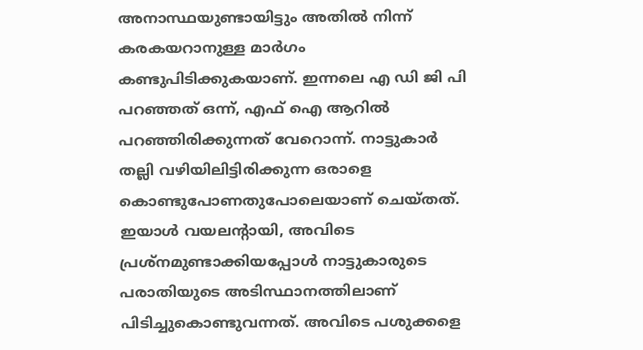അനാസ്ഥയുണ്ടായിട്ടും അതിൽ നിന്ന് കരകയറാനുള്ള മാർഗം കണ്ടുപിടിക്കുകയാണ്. ഇന്നലെ എ ഡി ജി പി പറഞ്ഞത് ഒന്ന്, എഫ് ഐ ആറിൽ പറഞ്ഞിരിക്കുന്നത് വേറൊന്ന്. നാട്ടുകാർ തല്ലി വഴിയിലിട്ടിരിക്കുന്ന ഒരാളെ കൊണ്ടുപോണതുപോലെയാണ് ചെയ്തത്. ഇയാൾ വയലന്റായി, അവിടെ പ്രശ്നമുണ്ടാക്കിയപ്പോൾ നാട്ടുകാരുടെ പരാതിയുടെ അടിസ്ഥാനത്തിലാണ് പിടിച്ചുകൊണ്ടുവന്നത്. അവിടെ പശുക്കളെ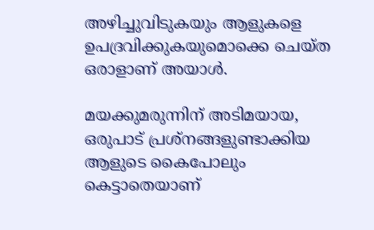അഴിച്ചുവിടുകയും ആളുകളെ ഉപദ്രവിക്കുകയുമൊക്കെ ചെയ്ത ഒരാളാണ് അയാൾ.

മയക്കുമരുന്നിന് അടിമയായ, ഒരുപാട് പ്രശ്നങ്ങളുണ്ടാക്കിയ ആളുടെ കൈപോലും കെട്ടാതെയാണ്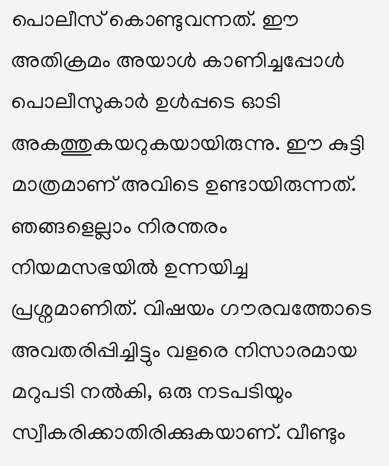പൊലീസ് കൊണ്ടുവന്നത്. ഈ അതിക്രമം അയാൾ കാണിച്ചപ്പോൾ പൊലീസുകാർ ഉൾപ്പടെ ഓടി അകത്തുകയറുകയായിരുന്നു. ഈ കുട്ടി മാത്രമാണ് അവിടെ ഉണ്ടായിരുന്നത്. ഞങ്ങളെല്ലാം നിരന്തരം നിയമസഭയിൽ ഉന്നയിച്ച പ്രശ്നമാണിത്. വിഷയം ഗൗരവത്തോടെ അവതരിപ്പിച്ചിട്ടും വളരെ നിസാരമായ മറുപടി നൽകി, ഒരു നടപടിയും സ്വീകരിക്കാതിരിക്കുകയാണ്. വീണ്ടും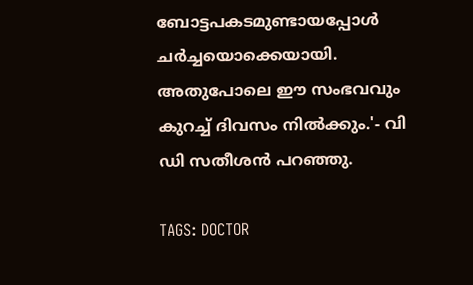ബോട്ടപകടമുണ്ടായപ്പോൾ ചർച്ചയൊക്കെയായി. അതുപോലെ ഈ സംഭവവും കുറച്ച് ദിവസം നിൽക്കും.'- വി ഡി സതീശൻ പറഞ്ഞു.

TAGS: DOCTOR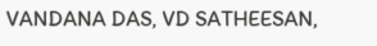VANDANA DAS, VD SATHEESAN,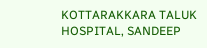KOTTARAKKARA TALUK HOSPITAL, SANDEEP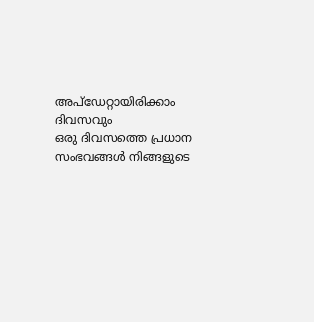അപ്ഡേറ്റായിരിക്കാം ദിവസവും
ഒരു ദിവസത്തെ പ്രധാന സംഭവങ്ങൾ നിങ്ങളുടെ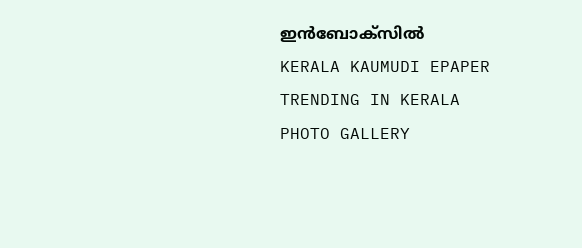ഇൻബോക്സിൽ
KERALA KAUMUDI EPAPER
TRENDING IN KERALA
PHOTO GALLERY